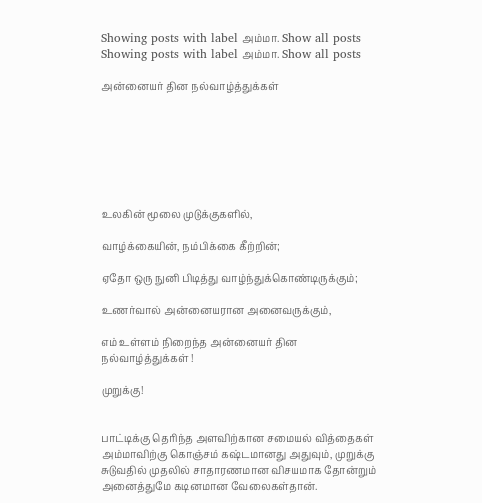Showing posts with label அம்மா. Show all posts
Showing posts with label அம்மா. Show all posts

அன்னையர் தின நல்வாழ்த்துக்கள்







உலகின் மூலை முடுக்குகளில்,

வாழ்க்கையின், நம்பிக்கை கீற்றின்;

ஏதோ ஒரு நுனி பிடித்து வாழ்ந்துக்கொண்டிருக்கும்;

உணர்வால் அன்னையரான அனைவருக்கும்,

எம் உள்ளம் நிறைந்த அன்னையர் தின நல்வாழ்த்துக்கள் !

முறுக்கு!


பாட்டிக்கு தெரிந்த அளவிற்கான சமையல் வித்தைகள் அம்மாவிற்கு கொஞ்சம் கஷ்டமானது அதுவும், முறுக்கு சுடுவதில் முதலில் சாதாரணமான விசயமாக தோன்றும் அனைத்துமே கடினமான வேலைகள்தான்.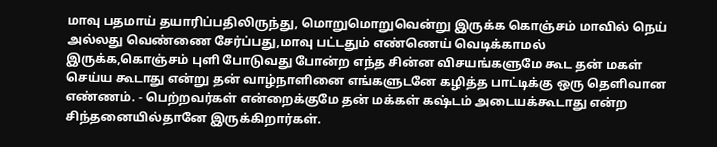மாவு பதமாய் தயாரிப்பதிலிருந்து, மொறுமொறுவென்று இருக்க கொஞ்சம் மாவில் நெய் அல்லது வெண்ணை சேர்ப்பது,மாவு பட்டதும் எண்ணெய் வெடிக்காமல் இருக்க,கொஞ்சம் புளி போடுவது போன்ற எந்த சின்ன விசயங்களுமே கூட தன் மகள் செய்ய கூடாது என்று தன் வாழ்நாளினை எங்களுடனே கழித்த பாட்டிக்கு ஒரு தெளிவான எண்ணம். - பெற்றவர்கள் என்றைக்குமே தன் மக்கள் கஷ்டம் அடையக்கூடாது என்ற சிந்தனையில்தானே இருக்கிறார்கள்.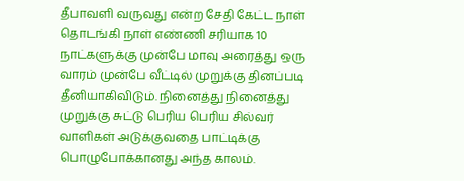தீபாவளி வருவது என்ற சேதி கேட்ட நாள் தொடங்கி நாள் எண்ணி சரியாக 10 நாட்களுக்கு முன்பே மாவு அரைத்து ஒரு வாரம் முன்பே வீட்டில் முறுக்கு தினப்படி தீனியாகிவிடும். நினைத்து நினைத்து முறுக்கு சுட்டு பெரிய பெரிய சில்வர் வாளிகள் அடுக்குவதை பாட்டிக்கு பொழுபோக்கானது அந்த காலம்.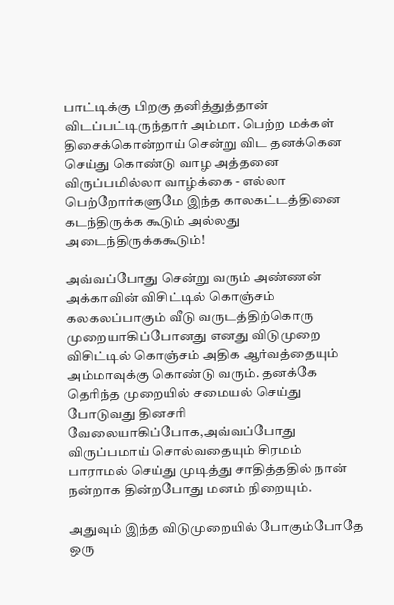பாட்டிக்கு பிறகு தனித்துத்தான் விடப்பட்டிருந்தார் அம்மா. பெற்ற மக்கள் திசைக்கொன்றாய் சென்று விட தனக்கென செய்து கொண்டு வாழ அத்தனை விருப்பமில்லா வாழ்க்கை - எல்லா பெற்றோர்களுமே இந்த காலகட்டத்தினை கடந்திருக்க கூடும் அல்லது அடைந்திருக்ககூடும்!

அவ்வப்போது சென்று வரும் அண்ணன் அக்காவின் விசிட்டில் கொஞ்சம் கலகலப்பாகும் வீடு வருடத்திற்கொரு முறையாகிப்போனது எனது விடுமுறை விசிட்டில் கொஞ்சம் அதிக ஆர்வத்தையும் அம்மாவுக்கு கொண்டு வரும். தனக்கே தெரிந்த முறையில் சமையல் செய்து போடுவது தினசரி வேலையாகிப்போக,அவ்வப்போது விருப்பமாய் சொல்வதையும் சிரமம் பாராமல் செய்து முடித்து சாதித்ததில் நான் நன்றாக தின்றபோது மனம் நிறையும்.

அதுவும் இந்த விடுமுறையில் போகும்போதே ஒரு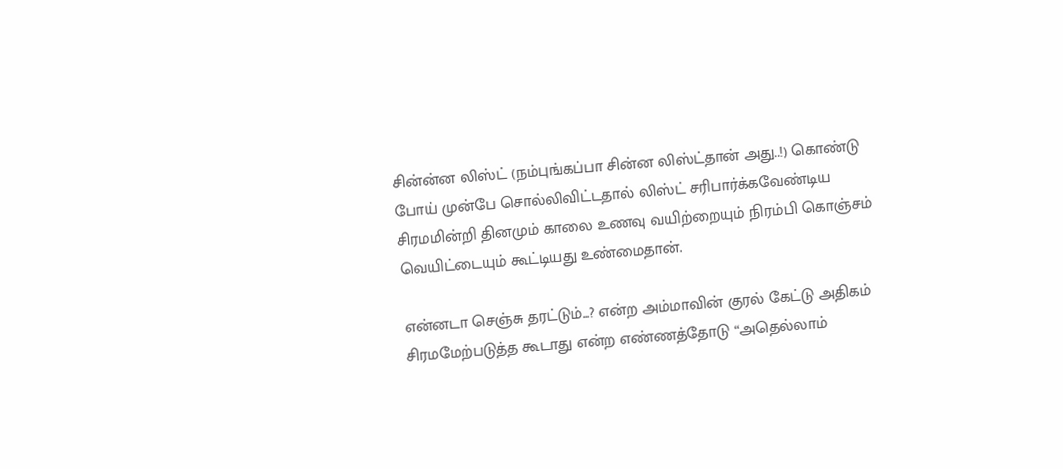சின்ன்ன லிஸ்ட் (நம்புங்கப்பா சின்ன லிஸ்ட்தான் அது..!) கொண்டு போய் முன்பே சொல்லிவிட்டதால் லிஸ்ட் சரிபார்க்கவேண்டிய சிரமமின்றி தினமும் காலை உணவு வயிற்றையும் நிரம்பி கொஞ்சம் வெயிட்டையும் கூட்டியது உண்மைதான்.

என்னடா செஞ்சு தரட்டும்...? என்ற அம்மாவின் குரல் கேட்டு அதிகம் சிரமமேற்படுத்த கூடாது என்ற எண்ணத்தோடு “அதெல்லாம்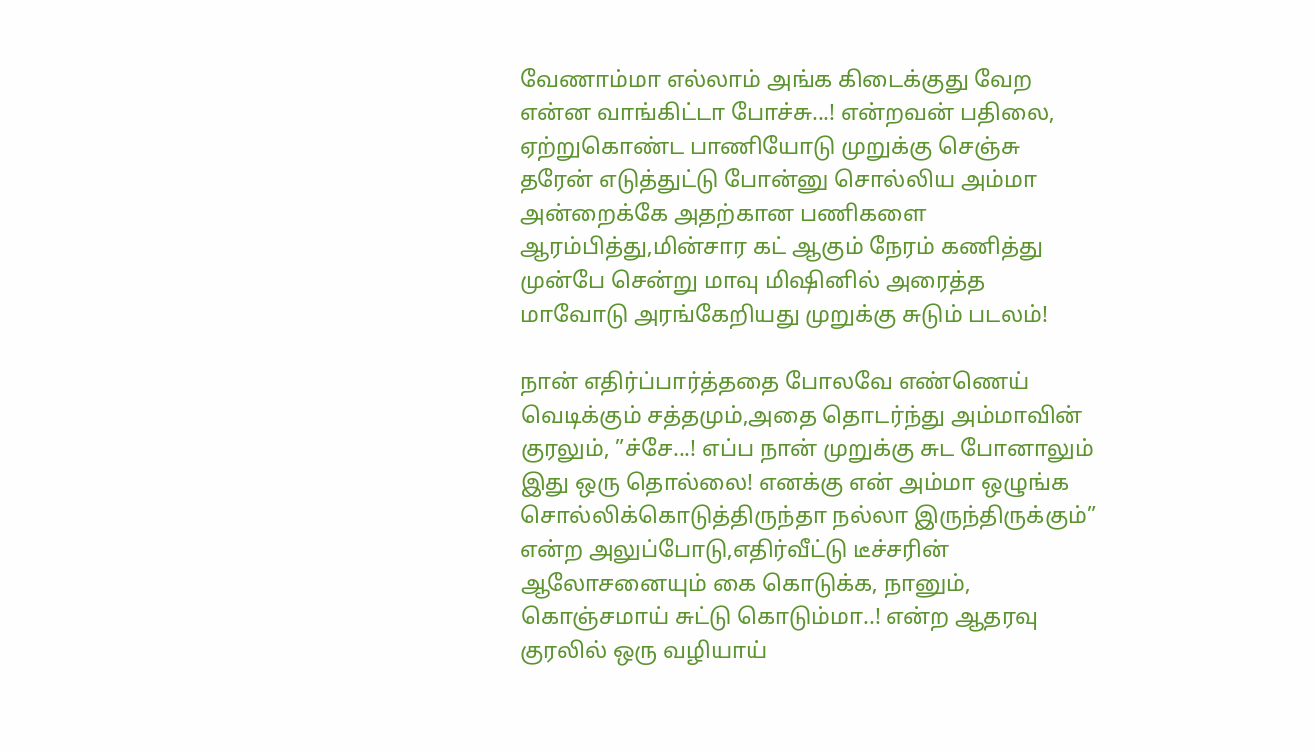வேணாம்மா எல்லாம் அங்க கிடைக்குது வேற என்ன வாங்கிட்டா போச்சு...! என்றவன் பதிலை, ஏற்றுகொண்ட பாணியோடு முறுக்கு செஞ்சு தரேன் எடுத்துட்டு போன்னு சொல்லிய அம்மா அன்றைக்கே அதற்கான பணிகளை ஆரம்பித்து,மின்சார கட் ஆகும் நேரம் கணித்து முன்பே சென்று மாவு மிஷினில் அரைத்த மாவோடு அரங்கேறியது முறுக்கு சுடும் படலம்!

நான் எதிர்ப்பார்த்ததை போலவே எண்ணெய் வெடிக்கும் சத்தமும்,அதை தொடர்ந்து அம்மாவின் குரலும், ”ச்சே...! எப்ப நான் முறுக்கு சுட போனாலும் இது ஒரு தொல்லை! எனக்கு என் அம்மா ஒழுங்க சொல்லிக்கொடுத்திருந்தா நல்லா இருந்திருக்கும்” என்ற அலுப்போடு,எதிர்வீட்டு டீச்சரின் ஆலோசனையும் கை கொடுக்க, நானும், கொஞ்சமாய் சுட்டு கொடும்மா..! என்ற ஆதரவு குரலில் ஒரு வழியாய்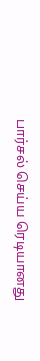பார்சல் செய்ய ரெடியானது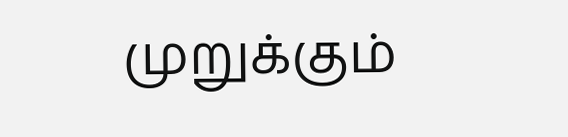முறுக்கும்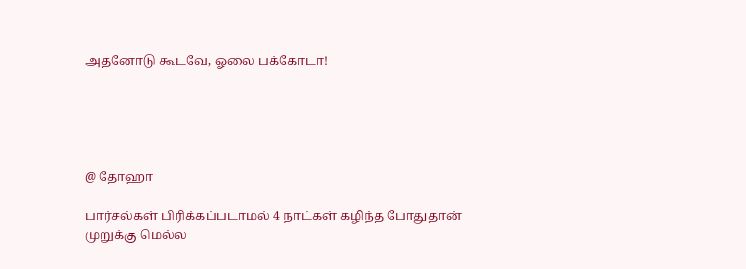அதனோடு கூடவே, ஓலை பக்கோடா!





@ தோஹா

பார்சல்கள் பிரிக்கப்படாமல் 4 நாட்கள் கழிந்த போதுதான் முறுக்கு மெல்ல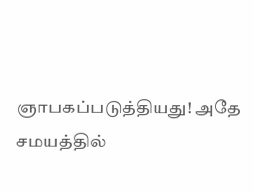ஞாபகப்படுத்தியது! அதே சமயத்தில்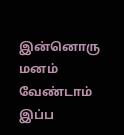இன்னொரு மனம் வேண்டாம் இப்ப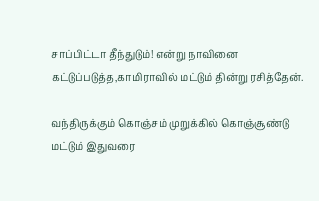சாப்பிட்டா தீந்துடும்! என்று நாவினை கட்டுப்படுத்த,காமிராவில் மட்டும் தின்று ரசித்தேன்.

வந்திருக்கும் கொஞ்சம் முறுக்கில் கொஞ்சூண்டு மட்டும் இதுவரை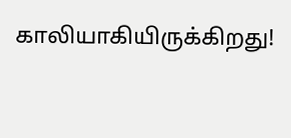காலியாகியிருக்கிறது!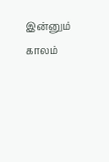இன்னும் காலம்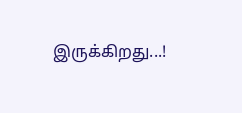இருக்கிறது...!